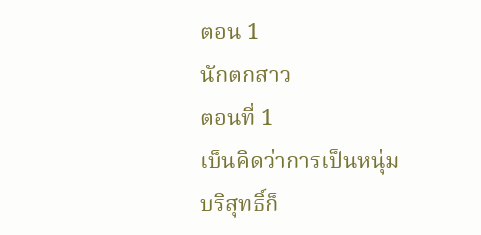ตอน 1
นักตกสาว
ตอนที่ 1
เบ็นคิดว่าการเป็นหนุ่มบริสุทธิ์ก็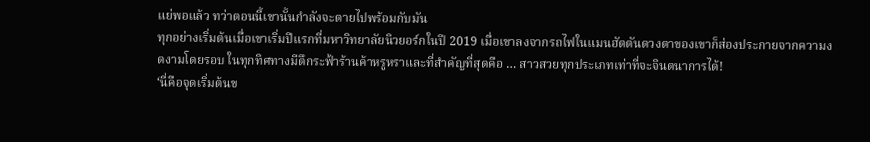แย่พอแล้ว ทว่าตอนนี้เขานั้นกำลังจะตายไปพร้อมกับมัน
ทุกอย่างเริ่มต้นเมื่อเขาเริ่มปีแรกที่มหาวิทยาลัยนิวยอร์กในปี 2019 เมื่อเขาลงจากรถไฟในแมนฮัตตันดวงตาของเขาก็ส่องประกายจากความงดงามโดยรอบ ในทุกทิศทางมีตึกระฟ้าร้านค้าหรูหราและที่สำคัญที่สุดคือ … สาวสวยทุกประเภทเท่าที่จะจินตนาการได้!
‘นี่คือจุดเริ่มต้นข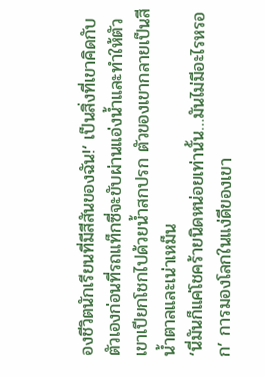องชีวิตนักเรียนที่มีสีสันของฉัน!‘ เป็นสิ่งที่เขาคิดกับตัวเองก่อนที่รถแท็กซี่จะขับผ่านแอ่งน้ำและทำให้ตัวเขาเปียกโชกไปด้วยน้ำสกปรก ตัวของเขากลายเป็นสีน้ำตาลและเน่าเหม็น
‘นี่มันก็แค่โชคร้ายนิดหน่อยเท่านั้น…มันไม่มีอะไรหรอก’ การมองโลกในแง่ดีของเขา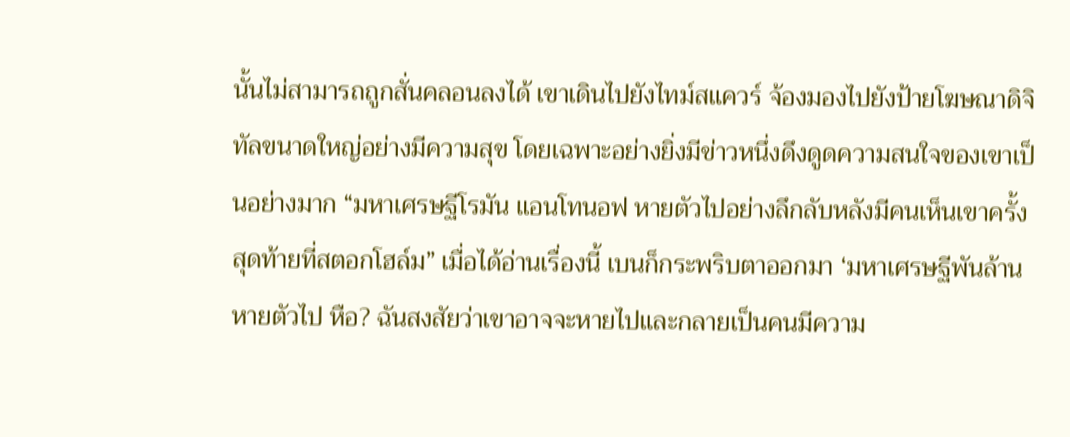นั้นไม่สามารถถูกสั่นคลอนลงได้ เขาเดินไปยังไทม์สแควร์ จ้องมองไปยังป้ายโฆษณาดิจิทัลขนาดใหญ่อย่างมีความสุข โดยเฉพาะอย่างยิ่งมีข่าวหนึ่งดึงดูดความสนใจของเขาเป็นอย่างมาก “มหาเศรษฐีโรมัน แอนโทนอฟ หายตัวไปอย่างลึกลับหลังมีคนเห็นเขาครั้งสุดท้ายที่สตอกโฮล์ม” เมื่อได้อ่านเรื่องนี้ เบนก็กระพริบตาออกมา ‘มหาเศรษฐีพันล้านหายตัวไป หือ? ฉันสงสัยว่าเขาอาจจะหายไปและกลายเป็นคนมีความ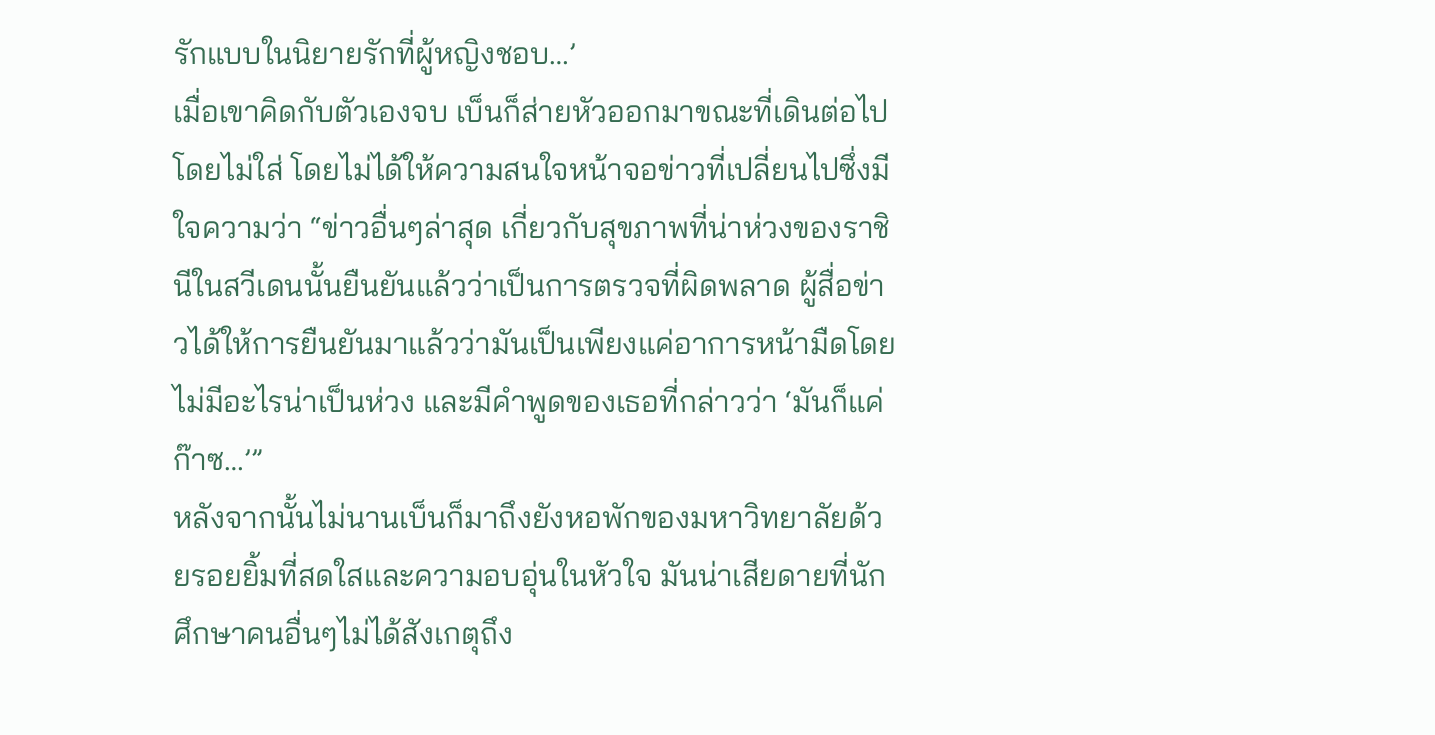รักแบบในนิยายรักที่ผู้หญิงชอบ…’
เมื่อเขาคิดกับตัวเองจบ เบ็นก็ส่ายหัวออกมาขณะที่เดินต่อไปโดยไม่ใส่ โดยไม่ได้ให้ความสนใจหน้าจอข่าวที่เปลี่ยนไปซึ่งมีใจความว่า “ข่าวอื่นๆล่าสุด เกี่ยวกับสุขภาพที่น่าห่วงของราชินีในสวีเดนนั้นยืนยันแล้วว่าเป็นการตรวจที่ผิดพลาด ผู้สื่อข่าวได้ให้การยืนยันมาแล้วว่ามันเป็นเพียงแค่อาการหน้ามืดโดยไม่มีอะไรน่าเป็นห่วง และมีคำพูดของเธอที่กล่าวว่า ‘มันก็แค่ก๊าซ…’”
หลังจากนั้นไม่นานเบ็นก็มาถึงยังหอพักของมหาวิทยาลัยด้วยรอยยิ้มที่สดใสและความอบอุ่นในหัวใจ มันน่าเสียดายที่นักศึกษาคนอื่นๆไม่ได้สังเกตุถึง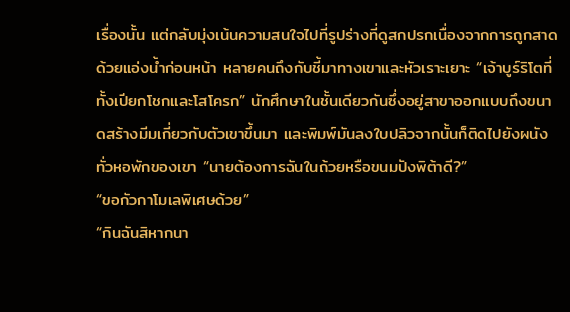เรื่องนั้น แต่กลับมุ่งเน้นความสนใจไปที่รูปร่างที่ดูสกปรกเนื่องจากการถูกสาดด้วยแอ่งน้ำก่อนหน้า หลายคนถึงกับชี้มาทางเขาและหัวเราะเยาะ “เจ้าบูร์ริโตที่ทั้งเปียกโชกและโสโครก” นักศึกษาในชั้นเดียวกันซึ่งอยู่สาขาออกแบบถึงขนาดสร้างมีมเกี่ยวกับตัวเขาขึ้นมา และพิมพ์มันลงใบปลิวจากนั้นก็ติดไปยังผนังทั่วหอพักของเขา “นายต้องการฉันในถ้วยหรือขนมปังพิต้าดี?”
“ขอกัวกาโมเลพิเศษด้วย”
“กินฉันสิหากนา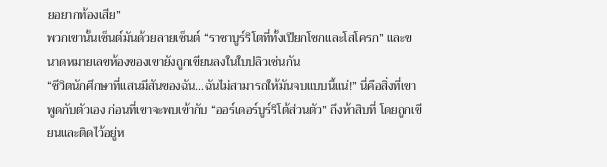ยอยากท้องเสีย”
พวกเขานั้นเซ็นต์มันด้วยลายเซ็นต์ “ราชาบูร์ริโตที่ทั้งเปียกโชกและโสโครก” และขนาดหมายเลขห้องของเขายังถูกเขียนลงในใบปลิวเช่นกัน
“ชีวิตนักศึกษาที่แสนมีสันของฉัน…ฉันไม่สามารถให้มันจบแบบนี้แน่!” นี่คือสิ่งที่เขาพูดกับตัวเอง ก่อนที่เขาจะพบเข้ากับ “ออร์เดอร์บูร์ริโต้ส่วนตัว” ถึงห้าสิบที่ โดยถูกเขียนและติดไว้อยู่ห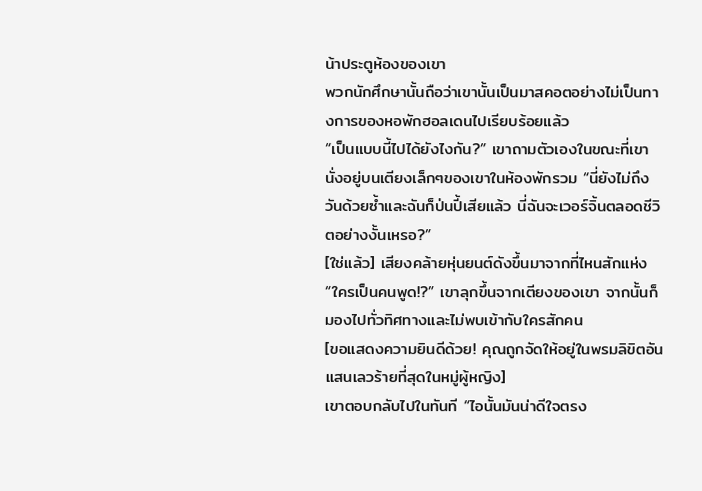น้าประตูห้องของเขา
พวกนักศึกษานั้นถือว่าเขานั้นเป็นมาสคอตอย่างไม่เป็นทางการของหอพักฮอลเดนไปเรียบร้อยแล้ว
“เป็นแบบนี้ไปได้ยังไงกัน?” เขาถามตัวเองในขณะที่เขานั่งอยู่บนเตียงเล็กๆของเขาในห้องพักรวม “นี่ยังไม่ถึงวันด้วยซ้ำและฉันก็ป่นปี้เสียแล้ว นี่ฉันจะเวอร์จิ้นตลอดชีวิตอย่างงั้นเหรอ?”
[ใช่แล้ว] เสียงคล้ายหุ่นยนต์ดังขึ้นมาจากที่ไหนสักแห่ง
“ใครเป็นคนพูด!?” เขาลุกขึ้นจากเตียงของเขา จากนั้นก็มองไปทั่วทิศทางและไม่พบเข้ากับใครสักคน
[ขอแสดงความยินดีด้วย! คุณถูกจัดให้อยู่ในพรมลิขิตอันแสนเลวร้ายที่สุดในหมู่ผู้หญิง]
เขาตอบกลับไปในทันที “ไอนั้นมันน่าดีใจตรง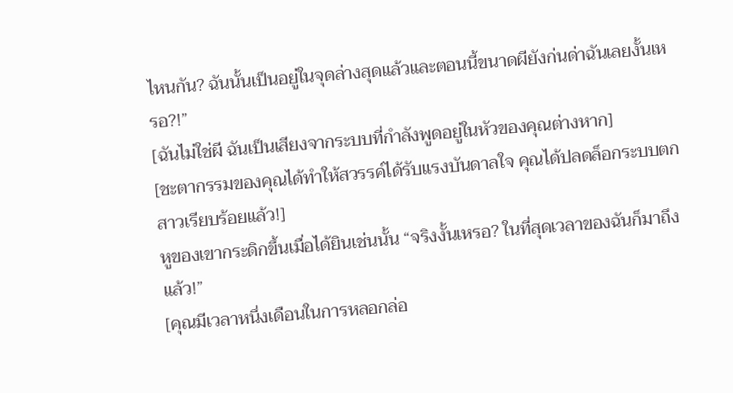ไหนกัน? ฉันนั้นเป็นอยู่ในจุดล่างสุดแล้วและตอนนี้ขนาดผียังก่นด่าฉันเลยงั้นเหรอ?!”
[ฉันไม่ใช่ผี ฉันเป็นเสียงจากระบบที่กำลังพูดอยู่ในหัวของคุณต่างหาก]
[ชะตากรรมของคุณได้ทำให้สวรรค์ได้รับแรงบันดาลใจ คุณได้ปลดล็อกระบบตกสาวเรียบร้อยแล้ว!]
หูของเขากระดิกขึ้นเมื่อได้ยินเช่นนั้น “จริงงั้นเหรอ? ในที่สุดเวลาของฉันก็มาถึงแล้ว!”
[คุณมีเวลาหนึ่งเดือนในการหลอกล่อ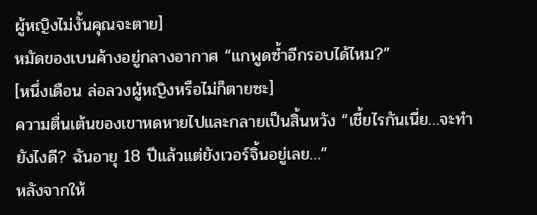ผู้หญิงไม่งั้นคุณจะตาย]
หมัดของเบนค้างอยู่กลางอากาศ “แกพูดซ้ำอีกรอบได้ไหม?”
[หนึ่งเดือน ล่อลวงผู้หญิงหรือไม่ก็ตายซะ]
ความตื่นเต้นของเขาหดหายไปและกลายเป็นสิ้นหวัง “เชี้ยไรกันเนี่ย…จะทำยังไงดี? ฉันอายุ 18 ปีแล้วแต่ยังเวอร์จิ้นอยู่เลย…”
หลังจากให้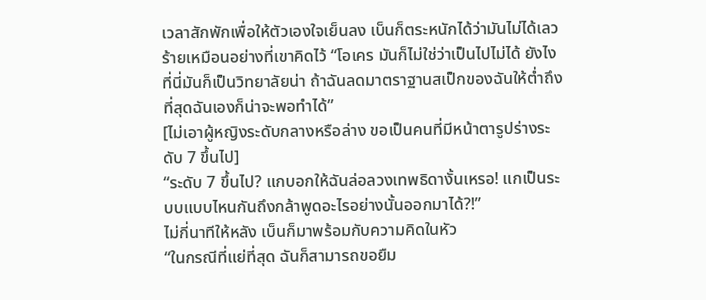เวลาสักพักเพื่อให้ตัวเองใจเย็นลง เบ็นก็ตระหนักได้ว่ามันไม่ได้เลวร้ายเหมือนอย่างที่เขาคิดไว้ “โอเคร มันก็ไม่ใช่ว่าเป็นไปไม่ได้ ยังไงที่นี่มันก็เป็นวิทยาลัยน่า ถ้าฉันลดมาตราฐานสเป็กของฉันให้ต่ำถึงที่สุดฉันเองก็น่าจะพอทำได้”
[ไม่เอาผู้หญิงระดับกลางหรือล่าง ขอเป็นคนที่มีหน้าตารูปร่างระดับ 7 ขึ้นไป]
“ระดับ 7 ขึ้นไป? แกบอกให้ฉันล่อลวงเทพธิดางั้นเหรอ! แกเป็นระบบแบบไหนกันถึงกล้าพูดอะไรอย่างนั้นออกมาได้?!”
ไม่กี่นาทีให้หลัง เบ็นก็มาพร้อมกับความคิดในหัว
“ในกรณีที่แย่ที่สุด ฉันก็สามารถขอยืม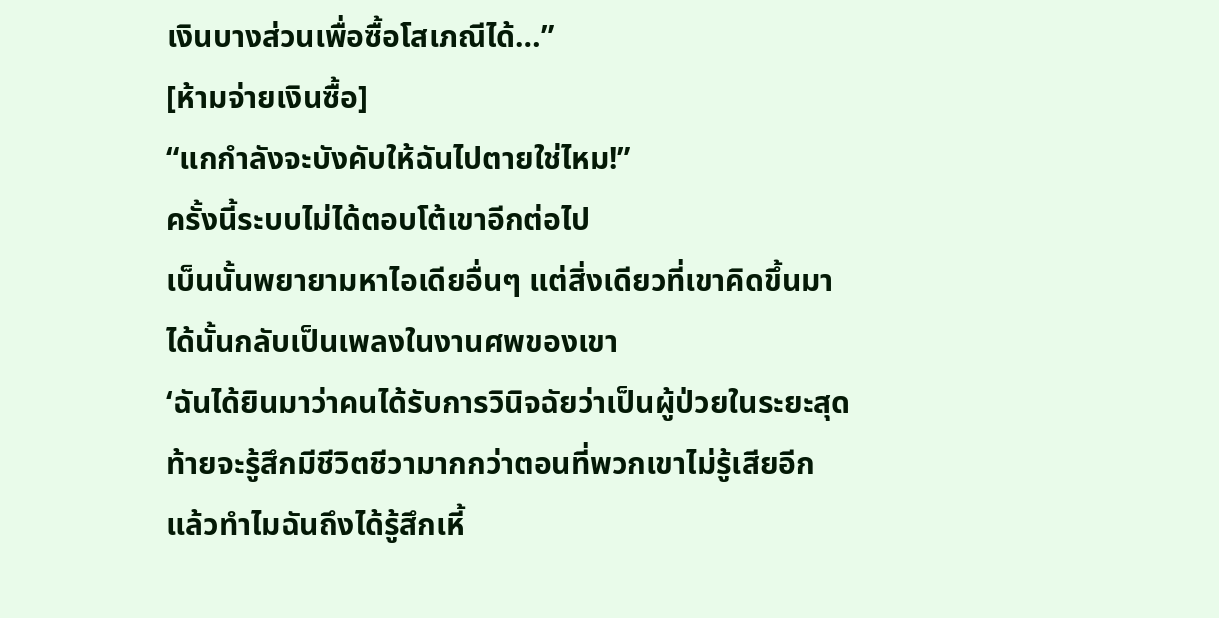เงินบางส่วนเพื่อซื้อโสเภณีได้…”
[ห้ามจ่ายเงินซื้อ]
“แกกำลังจะบังคับให้ฉันไปตายใช่ไหม!”
ครั้งนี้ระบบไม่ได้ตอบโต้เขาอีกต่อไป
เบ็นนั้นพยายามหาไอเดียอื่นๆ แต่สิ่งเดียวที่เขาคิดขึ้นมาได้นั้นกลับเป็นเพลงในงานศพของเขา
‘ฉันได้ยินมาว่าคนได้รับการวินิจฉัยว่าเป็นผู้ป่วยในระยะสุดท้ายจะรู้สึกมีชีวิตชีวามากกว่าตอนที่พวกเขาไม่รู้เสียอีก แล้วทำไมฉันถึงได้รู้สึกเหี้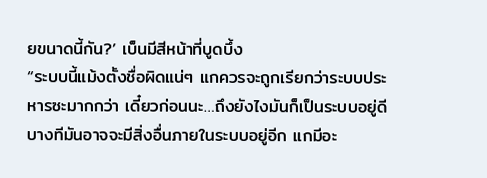ยขนาดนี้กัน?’ เบ็นมีสีหน้าที่บูดบึ้ง
“ระบบนี้แม้งตั้งชื่อผิดแน่ๆ แกควรจะถูกเรียกว่าระบบประหารซะมากกว่า เดี๋ยวก่อนนะ…ถึงยังไงมันก็เป็นระบบอยู่ดี บางทีมันอาจจะมีสิ่งอื่นภายในระบบอยู่อีก แกมีอะ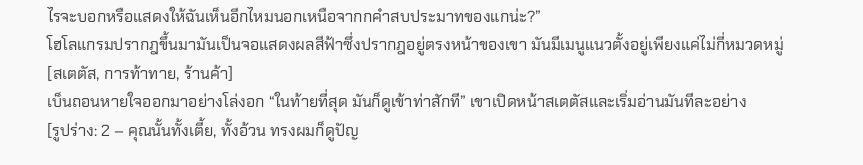ไรจะบอกหรือแสดงให้ฉันเห็นอีกไหมนอกเหนือจากกคำสบประมาทของแกน่ะ?”
โฮโลแกรมปรากฎขึ้นมามันเป็นจอแสดงผลสีฟ้าซึ่งปรากฎอยู่ตรงหน้าของเขา มันมีเมนูแนวตั้งอยู่เพียงแค่ไม่กี่หมวดหมู่
[สเตตัส, การท้าทาย, ร้านค้า]
เบ็นถอนหายใจออกมาอย่างโล่งอก “ในท้ายที่สุด มันก็ดูเข้าท่าสักที” เขาเปิดหน้าสเตตัสและเริ่มอ่านมันทีละอย่าง
[รูปร่าง: 2 – คุณนั้นทั้งเตี้ย, ทั้งอ้วน ทรงผมก็ดูปัญ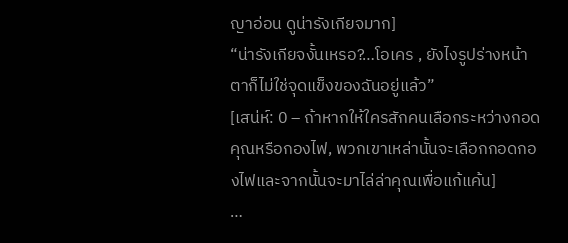ญาอ่อน ดูน่ารังเกียจมาก]
“น่ารังเกียจงั้นเหรอ?…โอเคร , ยังไงรูปร่างหน้าตาก็ไม่ใช่จุดแข็งของฉันอยู่แล้ว”
[เสน่ห์: 0 – ถ้าหากให้ใครสักคนเลือกระหว่างกอดคุณหรือกองไฟ, พวกเขาเหล่านั้นจะเลือกกอดกองไฟและจากนั้นจะมาไล่ล่าคุณเพื่อแก้แค้น]
…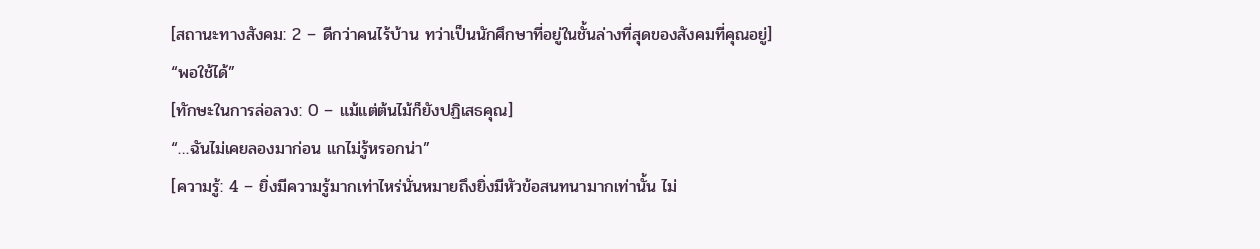[สถานะทางสังคม: 2 – ดีกว่าคนไร้บ้าน ทว่าเป็นนักศึกษาที่อยู่ในชั้นล่างที่สุดของสังคมที่คุณอยู่]
“พอใช้ได้”
[ทักษะในการล่อลวง: 0 – แม้แต่ต้นไม้ก็ยังปฏิเสธคุณ]
“…ฉันไม่เคยลองมาก่อน แกไม่รู้หรอกน่า”
[ความรู้: 4 – ยิ่งมีความรู้มากเท่าไหร่นั่นหมายถึงยิ่งมีหัวข้อสนทนามากเท่านั้น ไม่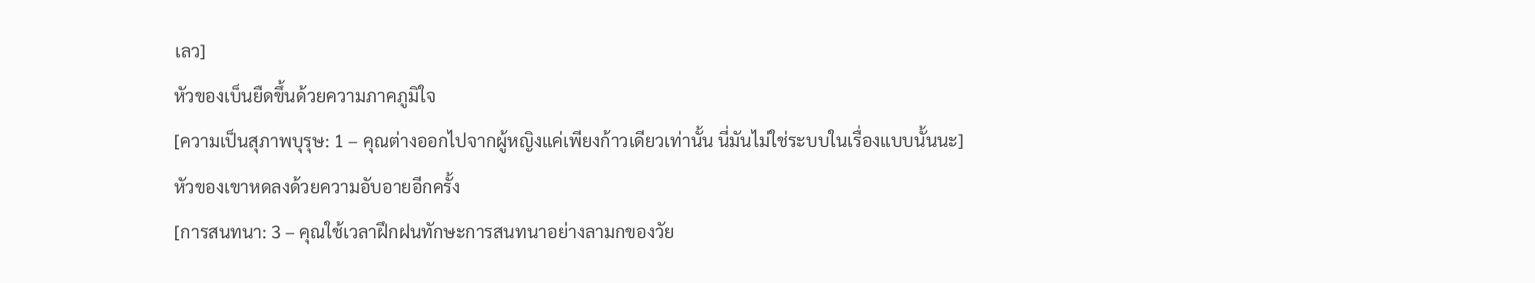เลว]
หัวของเบ็นยืดขึ้นด้วยความภาคภูมิใจ
[ความเป็นสุภาพบุรุษ: 1 – คุณต่างออกไปจากผู้หญิงแค่เพียงก้าวเดียวเท่านั้น นี่มันไม่ใช่ระบบในเรื่องแบบนั้นนะ]
หัวของเขาหดลงด้วยความอับอายอีกครั้ง
[การสนทนา: 3 – คุณใช้เวลาฝึกฝนทักษะการสนทนาอย่างลามกของวัย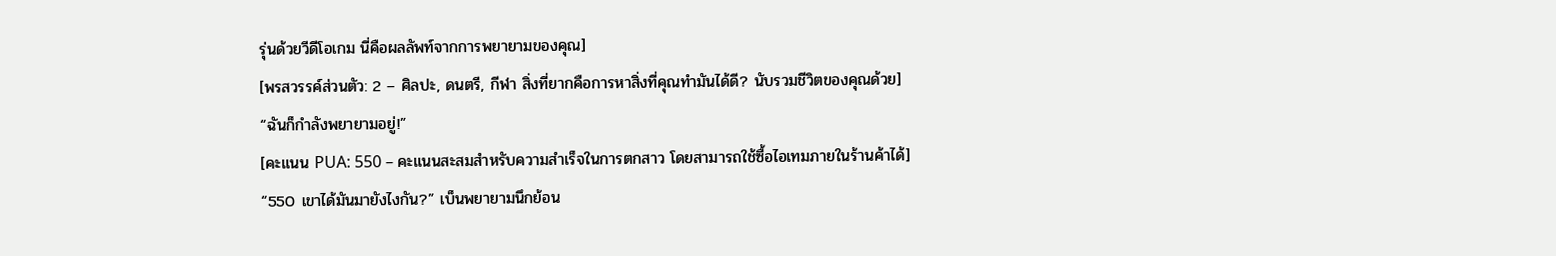รุ่นด้วยวีดีโอเกม นี่คือผลลัพท์จากการพยายามของคุณ]
[พรสวรรค์ส่วนตัว: 2 – ศิลปะ, ดนตรี, กีฬา สิ่งที่ยากคือการหาสิ่งที่คุณทำมันได้ดี? นับรวมชีวิตของคุณด้วย]
“ฉันก็กำลังพยายามอยู่!”
[คะแนน PUA: 550 – คะแนนสะสมสำหรับความสำเร็จในการตกสาว โดยสามารถใช้ซื้อไอเทมภายในร้านค้าได้]
“550 เขาได้มันมายังไงกัน?” เบ็นพยายามนึกย้อน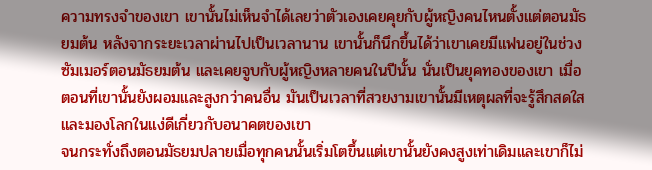ความทรงจำของเขา เขานั้นไม่เห็นจำได้เลยว่าตัวเองเคยคุยกับผู้หญิงคนไหนตั้งแต่ตอนมัธยมต้น หลังจากระยะเวลาผ่านไปเป็นเวลานาน เขานั้นก็นึกขึ้นได้ว่าเขาเคยมีแฟนอยู่ในช่วงซัมเมอร์ตอนมัธยมต้น และเคยจูบกับผู้หญิงหลายคนในปีนั้น นั่นเป็นยุคทองของเขา เมื่อตอนที่เขานั้นยังผอมและสูงกว่าคนอื่น มันเป็นเวลาที่สวยงามเขานั้นมีเหตุผลที่จะรู้สึกสดใสและมองโลกในแง่ดีเกี่ยวกับอนาคตของเขา
จนกระทั่งถึงตอนมัธยมปลายเมื่อทุกคนนั้นเริ่มโตขึ้นแต่เขานั้นยังคงสูงเท่าเดิมและเขาก็ไม่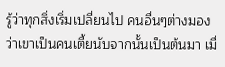รู้ว่าทุกสิ่งเริ่มเปลี่ยนไป คนอื่นๆต่างมองว่าเขาเป็นคนเตี้ยนับจากนั้นเป็นต้นมา เมื่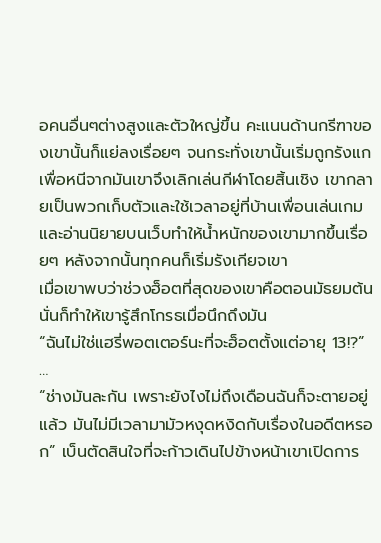อคนอื่นๆต่างสูงและตัวใหญ่ขึ้น คะแนนด้านกรีฑาของเขานั้นก็แย่ลงเรื่อยๆ จนกระทั่งเขานั้นเริ่มถูกรังแก เพื่อหนีจากมันเขาจึงเลิกเล่นกีฬาโดยสิ้นเชิง เขากลายเป็นพวกเก็บตัวและใช้เวลาอยู่ที่บ้านเพื่อนเล่นเกมและอ่านนิยายบนเว็บทำให้น้ำหนักของเขามากขึ้นเรื่อยๆ หลังจากนั้นทุกคนก็เริ่มรังเกียจเขา
เมื่อเขาพบว่าช่วงฮ็อตที่สุดของเขาคือตอนมัธยมต้น นั่นก็ทำให้เขารู้สึกโกรธเมื่อนึกถึงมัน
“ฉันไม่ใช่แฮรี่พอตเตอร์นะที่จะฮ็อตตั้งแต่อายุ 13!?”
…
“ช่างมันละกัน เพราะยังไงไม่ถึงเดือนฉันก็จะตายอยู่แล้ว มันไม่มีเวลามามัวหงุดหงิดกับเรื่องในอดีตหรอก” เบ็นตัดสินใจที่จะก้าวเดินไปข้างหน้าเขาเปิดการ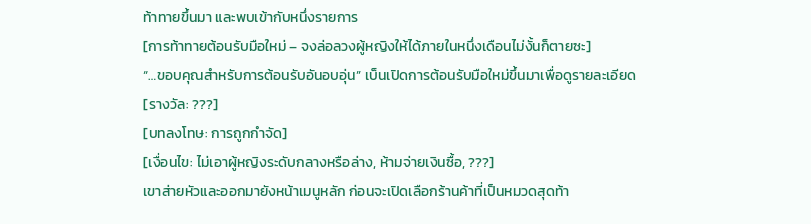ท้าทายขึ้นมา และพบเข้ากับหนึ่งรายการ
[การท้าทายต้อนรับมือใหม่ – จงล่อลวงผู้หญิงให้ได้ภายในหนึ่งเดือนไม่งั้นก็ตายซะ]
“…ขอบคุณสำหรับการต้อนรับอันอบอุ่น” เบ็นเปิดการต้อนรับมือใหม่ขึ้นมาเพื่อดูรายละเอียด
[รางวัล: ???]
[บทลงโทษ: การถูกกำจัด]
[เงื่อนไข: ไม่เอาผู้หญิงระดับกลางหรือล่าง, ห้ามจ่ายเงินซื้อ, ???]
เขาส่ายหัวและออกมายังหน้าเมนูหลัก ก่อนจะเปิดเลือกร้านค้าที่เป็นหมวดสุดท้า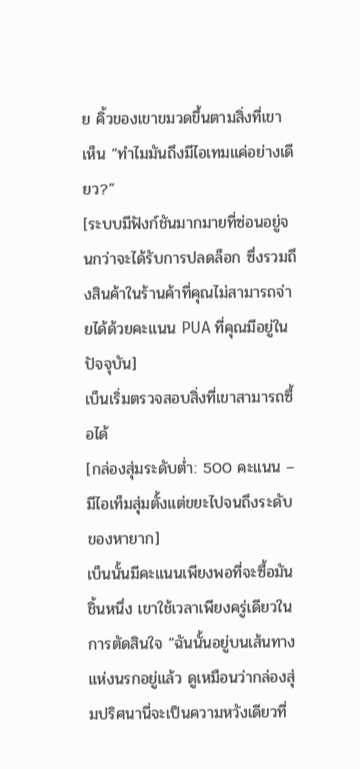ย คิ้วของเขาขมวดขึ้นตามสิ่งที่เขาเห็น “ทำไมมันถึงมีไอเทมแค่อย่างเดียว?”
[ระบบมีฟังก์ชันมากมายที่ซ่อนอยู่จนกว่าจะได้รับการปลดล็อก ซึ่งรวมถึงสินค้าในร้านค้าที่คุณไม่สามารถจ่ายได้ด้วยคะแนน PUA ที่คุณมีอยู่ในปัจจุบัน]
เบ็นเริ่มตรวจสอบสิ่งที่เขาสามารถซื้อได้
[กล่องสุ่มระดับต่ำ: 500 คะแนน – มีไอเท็มสุ่มตั้งแต่ขยะไปจนถึงระดับของหายาก]
เบ็นนั้นมีคะแนนเพียงพอที่จะซื้อมันชิ้นหนึ่ง เขาใช้เวลาเพียงครู่เดียวในการตัดสินใจ “ฉันนั้นอยู่บนเส้นทางแห่งนรกอยู่แล้ว ดูเหมือนว่ากล่องสุ่มปริศนานี่จะเป็นความหวังเดียวที่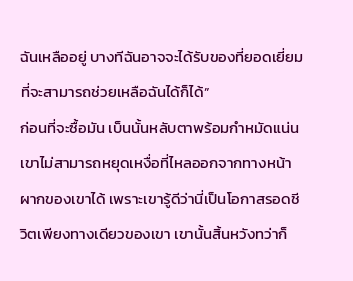ฉันเหลืออยู่ บางทีฉันอาจจะได้รับของที่ยอดเยี่ยมที่จะสามารถช่วยเหลือฉันได้ก็ได้”
ก่อนที่จะซื้อมัน เบ็นนั้นหลับตาพร้อมกำหมัดแน่น เขาไม่สามารถหยุดเหงื่อที่ไหลออกจากทางหน้าผากของเขาได้ เพราะเขารู้ดีว่านี่เป็นโอกาสรอดชีวิตเพียงทางเดียวของเขา เขานั้นสิ้นหวังทว่าก็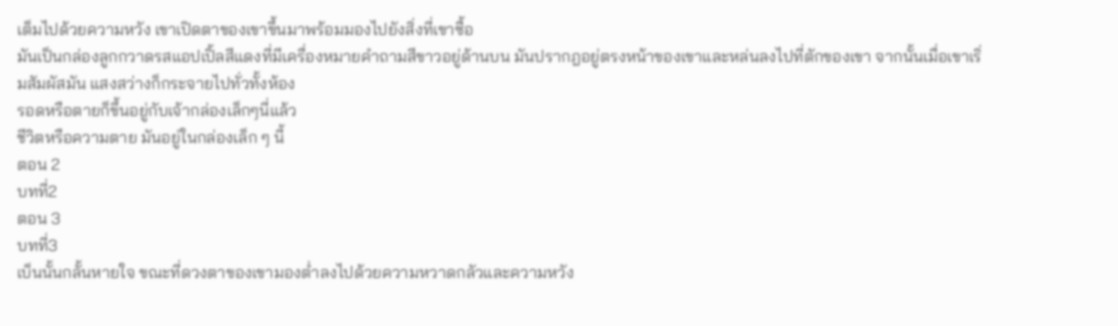เต็มไปด้วยความหวัง เขาเปิดตาของเขาขึ้นมาพร้อมมองไปยังสิ่งที่เขาซื้อ
มันเป็นกล่องลูกกวาดรสแอปเปิ้ลสีแดงที่มีเครื่องหมายคำถามสีขาวอยู่ด้านบน มันปรากฎอยู่ตรงหน้าของเขาและหล่นลงไปที่ตักของเขา จากนั้นเมื่อเขาเริ่มสัมผัสมัน แสงสว่างก็กระจายไปทั่วทั้งห้อง
รอดหรือตายก็ขึ้นอยู่กับเจ้ากล่องเล็กๆนี่แล้ว
ชีวิตหรือความตาย มันอยู่ในกล่องเล็ก ๆ นี้
ตอน 2
บทที่2
ตอน 3
บทที่3
เบ็นนั้นกลั้นหายใจ ขณะที่ดวงตาของเขามองต่ำลงไปด้วยความหวาดกลัวและความหวัง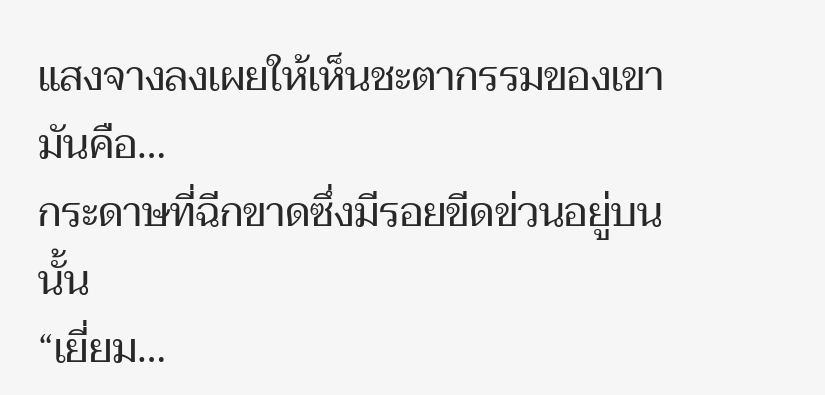แสงจางลงเผยให้เห็นชะตากรรมของเขา มันคือ…
กระดาษที่ฉีกขาดซึ่งมีรอยขีดข่วนอยู่บนนั้น
“เยี่ยม…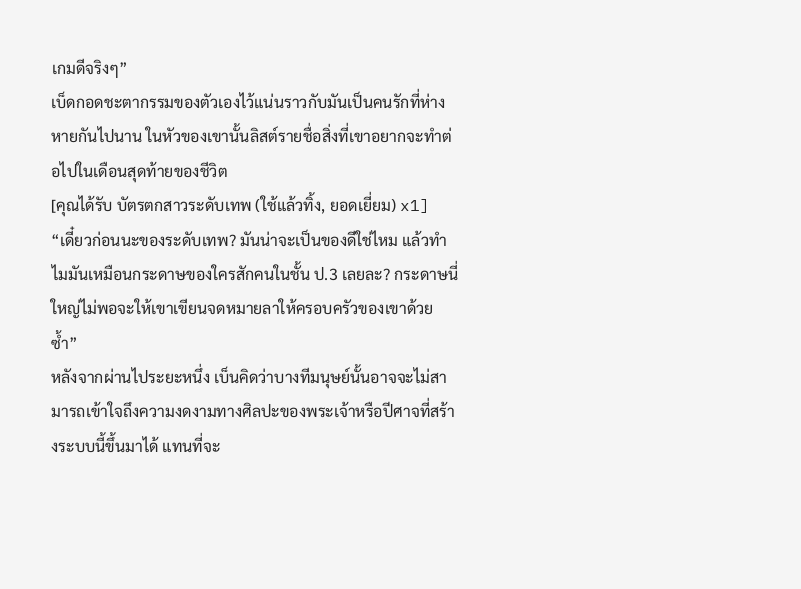เกมดีจริงๆ”
เบ็ดกอดชะตากรรมของตัวเองไว้แน่นราวกับมันเป็นคนรักที่ห่างหายกันไปนาน ในหัวของเขานั้นลิสต์รายชื่อสิ่งที่เขาอยากจะทำต่อไปในเดือนสุดท้ายของชีวิต
[คุณได้รับ บัตรตกสาวระดับเทพ (ใช้แล้วทิ้ง, ยอดเยี่ยม) x1]
“เดี๋ยวก่อนนะของระดับเทพ? มันน่าจะเป็นของดีใช่ไหม แล้วทำไมมันเหมือนกระดาษของใครสักคนในชั้น ป.3 เลยละ? กระดาษนี่ใหญ่ไม่พอจะให้เขาเขียนจดหมายลาให้ครอบครัวของเขาด้วยซ้ำ”
หลังจากผ่านไประยะหนึ่ง เบ็นคิดว่าบางทีมนุษย์นั้นอาจจะไม่สามารถเข้าใจถึงความงดงามทางศิลปะของพระเจ้าหรือปีศาจที่สร้างระบบนี้ขึ้นมาได้ แทนที่จะ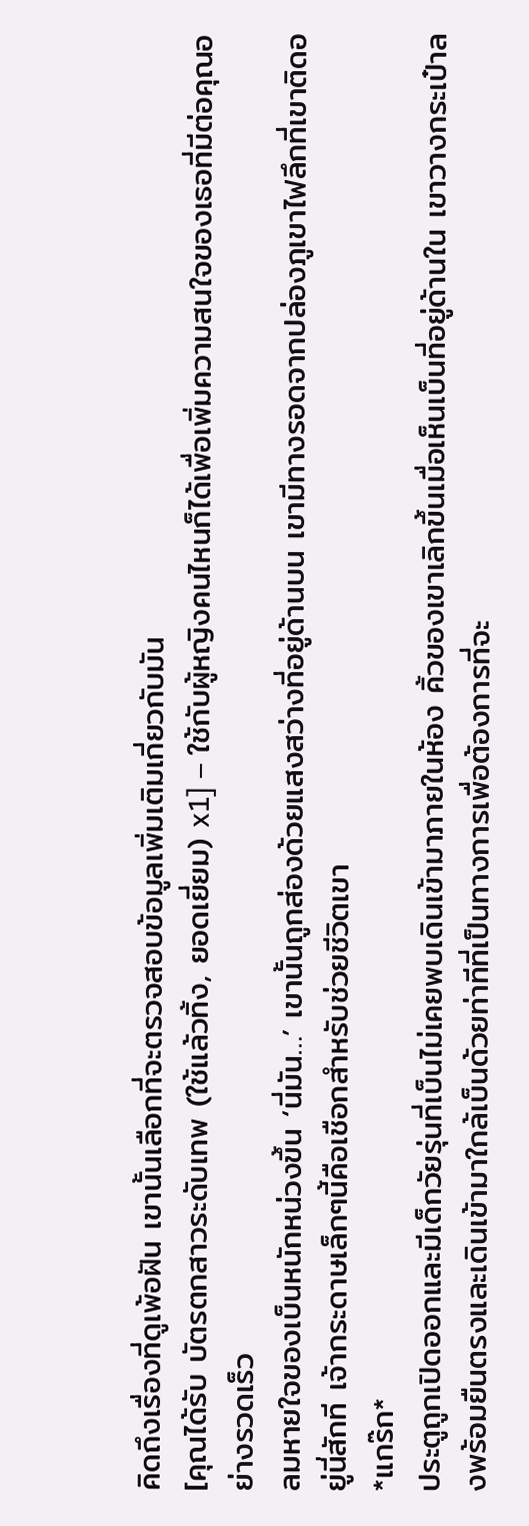คิดถึงเรื่องที่ดูเพ้อฝัน เขานั้นเลือกที่จะตรวจสอบข้อมูลเพิ่มเติมเกี่ยวกับมัน
[คุณได้รับ บัตรตกสาวระดับเทพ (ใช้แล้วทิ้ง, ยอดเยี่ยม) x1] – ใช้กับผู้หญิงคนไหนก็ได้เพื่อเพิ่มความสนใจของเธอที่มีต่อคุณอย่างรวดเร็ว
ลมหายใจของเบ็นหนักหน่วงขึ้น ‘นี่มัน…’ เขานั้นถูกส่องด้วยแสงสว่างที่อยู่ด้านบน เขามีทางรอดจากปล่องภูเขาไฟลึกที่เขาติดอยู่นี่สักที เจ้ากระดาษเล็กๆนี้คือเชือกสำหรับช่วยชีวิตเขา
*แกร๊ก*
ประตูถูกเปิดออกและมีเด็กวัยรุ่นที่เบ็นไม่เคยพบเดินเข้ามาภายในห้อง คิ้วของเขาเลิกขึ้นเมื่อเห็นเบ็นที่อยู่ด้านใน เขาวางกระเป๋าลงพร้อมยืนตรงและเดินเข้ามาใกล้เบ็นด้วยท่าทีที่เป็นทางการเพื่อต้องการที่จะ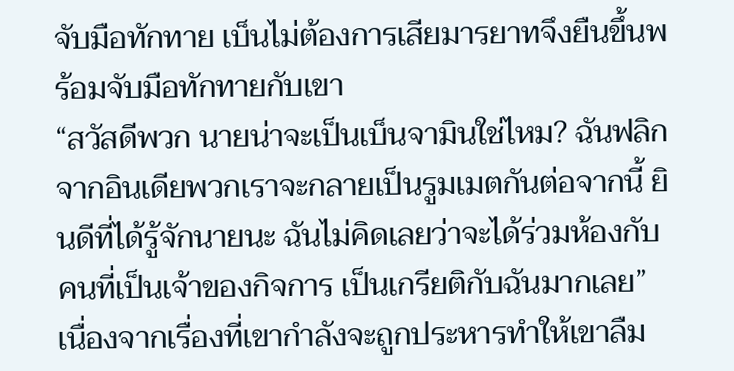จับมือทักทาย เบ็นไม่ต้องการเสียมารยาทจึงยืนขึ้นพร้อมจับมือทักทายกับเขา
“สวัสดีพวก นายน่าจะเป็นเบ็นจามินใช่ไหม? ฉันฟลิกจากอินเดียพวกเราจะกลายเป็นรูมเมตกันต่อจากนี้ ยินดีที่ได้รู้จักนายนะ ฉันไม่คิดเลยว่าจะได้ร่วมห้องกับคนที่เป็นเจ้าของกิจการ เป็นเกรียติกับฉันมากเลย”
เนื่องจากเรื่องที่เขากำลังจะถูกประหารทำให้เขาลืม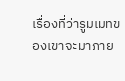เรื่องที่ว่ารูมเมทของเขาจะมาภาย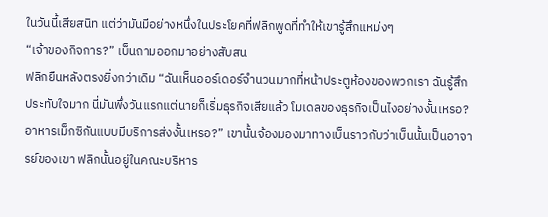ในวันนี้เสียสนิท แต่ว่ามันมีอย่างหนึ่งในประโยคที่ฟลิกพูดที่ทำให้เขารู้สึกแหม่งๆ
“เจ้าของกิจการ?” เบ็นถามออกมาอย่างสับสน
ฟลิกยืนหลังตรงยิ่งกว่าเดิม “ฉันเห็นออร์เดอร์จำนวนมากที่หน้าประตูห้องของพวกเรา ฉันรู้สึกประทับใจมาก นี่มันพึ่งวันแรกแต่นายก็เริ่มธุรกิจเสียแล้ว โมเดลของธุรกิจเป็นไงอย่างงั้นเหรอ? อาหารเม็กซิกันแบบมีบริการส่งงั้นเหรอ?” เขานั้นจ้องมองมาทางเบ็นราวกับว่าเบ็นนั้นเป็นอาจารย์ของเขา ฟลิกนั้นอยู่ในคณะบริหาร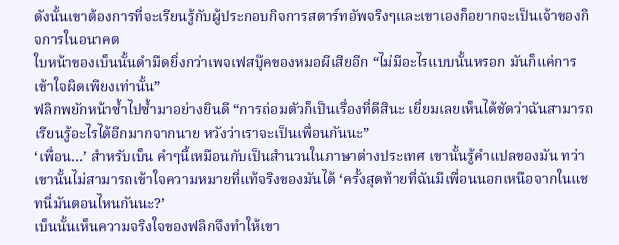ดังนั้นเขาต้องการที่จะเรียนรู้กับผู้ประกอบกิจการสตาร์ทอัพจริงๆและเขาเองก็อยากจะเป็นเจ้าของกิจการในอนาคต
ใบหน้าของเบ็นนั้นดำมืดยิ่งกว่าเพจเฟสบุ๊คของหมอผีเสียอีก “ไม่มีอะไรแบบนั้นหรอก มันก็แค่การเข้าใจผิดเพียงเท่านั้น”
ฟลิกพยักหน้าซ้ำไปซ้ำมาอย่างยินดี “การถ่อมตัวก็เป็นเรื่องที่ดีสินะ เยี่ยมเลยเห็นได้ชัดว่าฉันสามารถเรียนรู้อะไรได้อีกมากจากนาย หวังว่าเราจะเป็นเพื่อนกันนะ”
‘เพื่อน…’ สำหรับเบ็น คำๆนี้เหมือนกับเป็นสำนวนในภาษาต่างประเทศ เขานั้นรู้คำแปลของมัน ทว่าเขานั้นไม่สามารถเข้าใจความหมายที่แท้จริงของมันได้ ‘ครั้งสุดท้ายที่ฉันมีเพื่อนนอกเหนือจากในแชทนี่มันตอนไหนกันนะ?’
เบ็นนั้นเห็นความจริงใจของฟลิกจึงทำให้เขา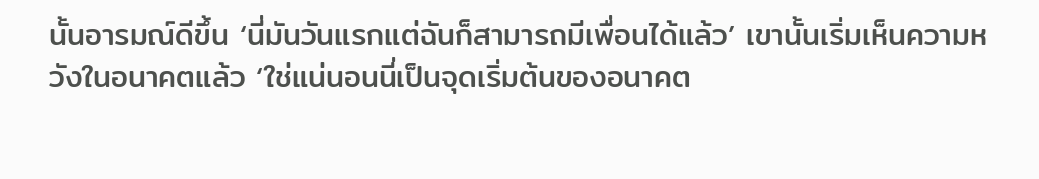นั้นอารมณ์ดีขึ้น ‘นี่มันวันแรกแต่ฉันก็สามารถมีเพื่อนได้แล้ว’ เขานั้นเริ่มเห็นความหวังในอนาคตแล้ว ‘ใช่แน่นอนนี่เป็นจุดเริ่มต้นของอนาคต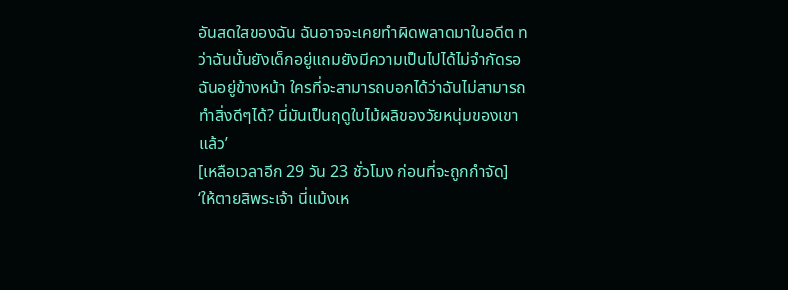อันสดใสของฉัน ฉันอาจจะเคยทำผิดพลาดมาในอดีต ทว่าฉันนั้นยังเด็กอยู่แถมยังมีความเป็นไปได้ไม่จำกัดรอฉันอยู่ข้างหน้า ใครที่จะสามารถบอกได้ว่าฉันไม่สามารถทำสิ่งดีๆได้? นี่มันเป็นฤดูใบไม้ผลิของวัยหนุ่มของเขาแล้ว’
[เหลือเวลาอีก 29 วัน 23 ชั่วโมง ก่อนที่จะถูกกำจัด]
‘ให้ตายสิพระเจ้า นี่แม้งเห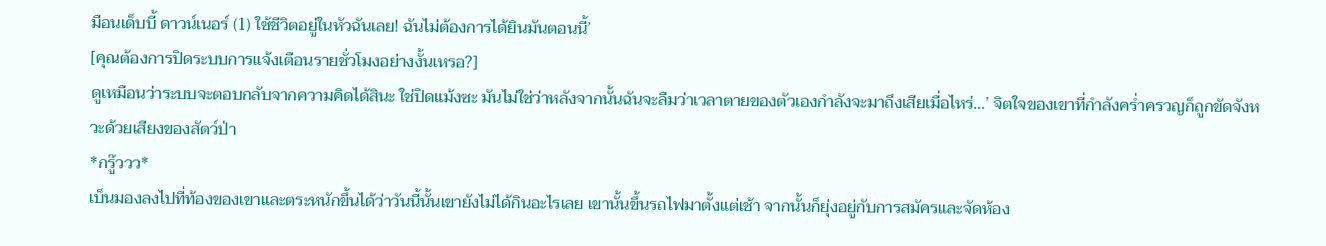มือนเด็บบี้ ดาวน์เนอร์ (1) ใช้ชีวิตอยู่ในหัวฉันเลย! ฉันไม่ต้องการได้ยินมันตอนนี้’
[คุณต้องการปิดระบบการแจ้งเตือนรายชั่วโมงอย่างงั้นเหรอ?]
ดูเหมือนว่าระบบจะตอบกลับจากความคิดได้สินะ ใช่ปิดแม้งซะ มันไม่ใช่ว่าหลังจากนั้นฉันจะลืมว่าเวลาตายของตัวเองกำลังจะมาถึงเสียเมื่อไหร่…’ จิตใจของเขาที่กำลังคร่ำครวญก็ถูกขัดจังหวะด้วยเสียงของสัตว์ป่า
*กรู๊ววว*
เบ็นมองลงไปที่ท้องของเขาและตระหนักขึ้นได้ว่าวันนี้นั้นเขายังไม่ได้กินอะไรเลย เขานั้นขึ้นรถไฟมาตั้งแต่เช้า จากนั้นก็ยุ่งอยู่กับการสมัครและจัดห้อง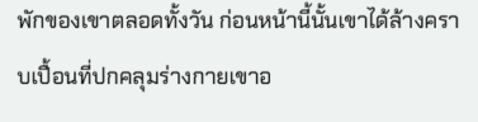พักของเขาตลอดทั้งวัน ก่อนหน้านี้นั้นเขาได้ล้างคราบเปื้อนที่ปกคลุมร่างกายเขาอ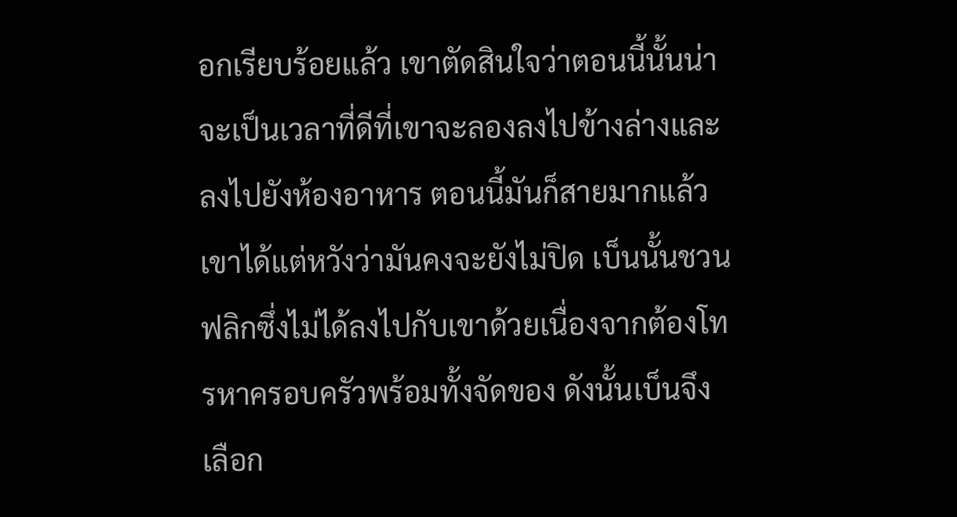อกเรียบร้อยแล้ว เขาตัดสินใจว่าตอนนี้นั้นน่าจะเป็นเวลาที่ดีที่เขาจะลองลงไปข้างล่างและลงไปยังห้องอาหาร ตอนนี้มันก็สายมากแล้วเขาได้แต่หวังว่ามันคงจะยังไม่ปิด เบ็นนั้นชวนฟลิกซึ่งไม่ได้ลงไปกับเขาด้วยเนื่องจากต้องโทรหาครอบครัวพร้อมทั้งจัดของ ดังนั้นเบ็นจึงเลือก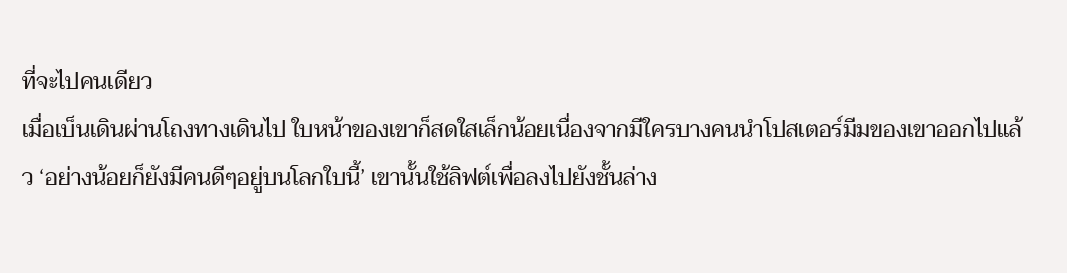ที่จะไปคนเดียว
เมื่อเบ็นเดินผ่านโถงทางเดินไป ใบหน้าของเขาก็สดใสเล็กน้อยเนื่องจากมีใครบางคนนำโปสเตอร์มีมของเขาออกไปแล้ว ‘อย่างน้อยก็ยังมีคนดีๆอยู่บนโลกใบนี้’ เขานั้นใช้ลิฟต์เพื่อลงไปยังชั้นล่าง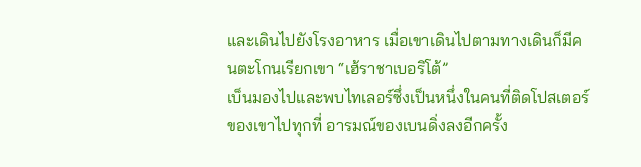และเดินไปยังโรงอาหาร เมื่อเขาเดินไปตามทางเดินก็มีคนตะโกนเรียกเขา “เฮ้ราชาเบอริโต้”
เบ็นมองไปและพบไทเลอร์ซึ่งเป็นหนึ่งในคนที่ติดโปสเตอร์ของเขาไปทุกที่ อารมณ์ของเบนดิ่งลงอีกครั้ง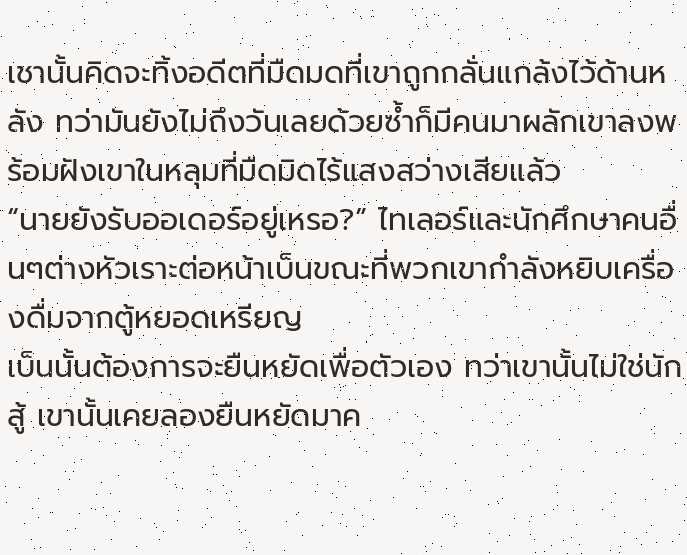เชานั้นคิดจะทิ้งอดีตที่มืดมดที่เขาถูกกลั่นแกล้งไว้ด้านหลัง ทว่ามันยังไม่ถึงวันเลยด้วยซ้ำก็มีคนมาผลักเขาลงพร้อมฝังเขาในหลุมที่มืดมิดไร้แสงสว่างเสียแล้ว
“นายยังรับออเดอร์อยู่เหรอ?” ไทเลอร์และนักศึกษาคนอื่นๆต่างหัวเราะต่อหน้าเบ็นขณะที่พวกเขากำลังหยิบเครื่องดื่มจากตู้หยอดเหรียญ
เบ็นนั้นต้องการจะยืนหยัดเพื่อตัวเอง ทว่าเขานั้นไม่ใช่นักสู้ เขานั้นเคยลองยืนหยัดมาค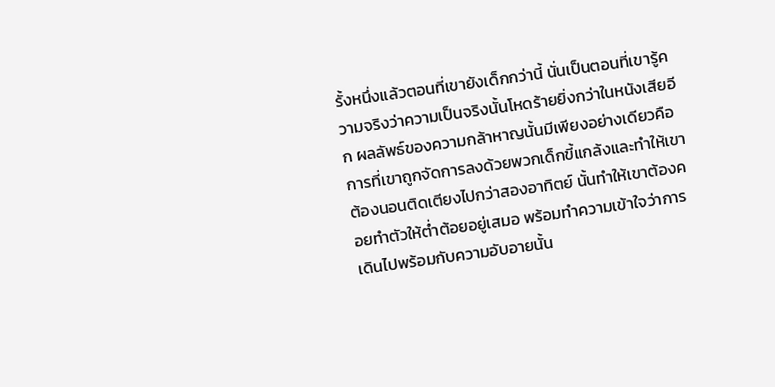รั้งหนึ่งแล้วตอนที่เขายังเด็กกว่านี้ นั่นเป็นตอนที่เขารู้ความจริงว่าความเป็นจริงนั้นโหดร้ายยิ่งกว่าในหนังเสียอีก ผลลัพธ์ของความกล้าหาญนั้นมีเพียงอย่างเดียวคือการที่เขาถูกจัดการลงด้วยพวกเด็กขี้แกล้งและทำให้เขาต้องนอนติดเตียงไปกว่าสองอาทิตย์ นั้นทำให้เขาต้องคอยทำตัวให้ต่ำต้อยอยู่เสมอ พร้อมทำความเข้าใจว่าการเดินไปพร้อมกับความอับอายนั้น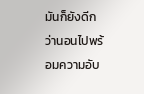มันก็ยังดีกว่านอนไปพร้อมความอับ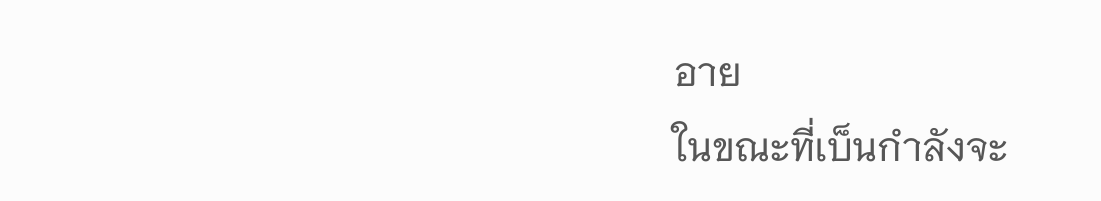อาย
ในขณะที่เบ็นกำลังจะ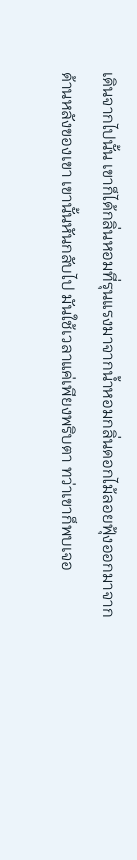เดินจากไปนั้น เขาก็ได้กลิ่นหอมที่รุนแรงมาจากน้ำหอมกลิ่นดอกไม้ลอยฟุ้งออกมาจากด้านหลังของเขา เขานั้นหันกลับไป มันใช้เวลาแค่เพียงพริบตา ทว่าเขาก็พบเจอ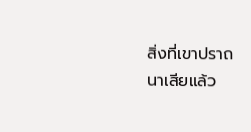สิ่งที่เขาปราถนาเสียแล้ว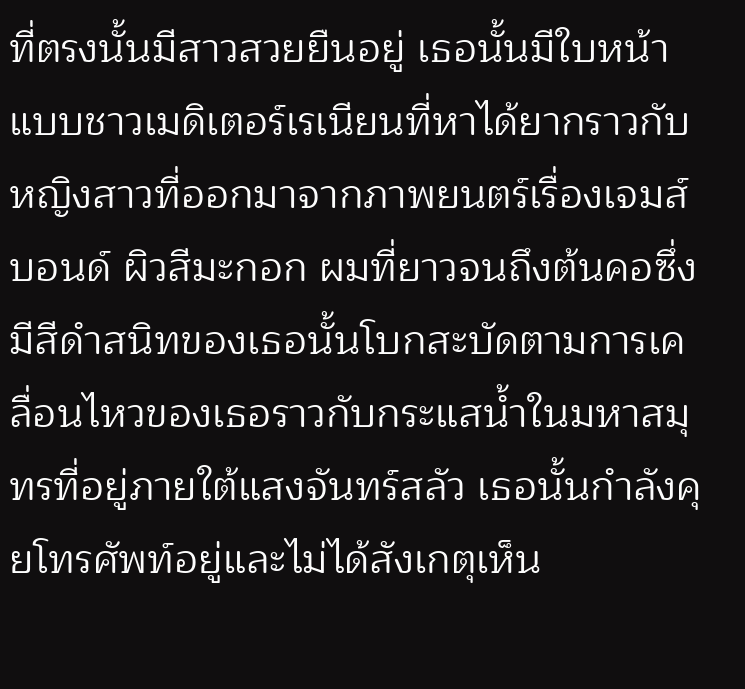ที่ตรงนั้นมีสาวสวยยืนอยู่ เธอนั้นมีใบหน้าแบบชาวเมดิเตอร์เรเนียนที่หาได้ยากราวกับหญิงสาวที่ออกมาจากภาพยนตร์เรื่องเจมส์บอนด์ ผิวสีมะกอก ผมที่ยาวจนถึงต้นคอซึ่งมีสีดำสนิทของเธอนั้นโบกสะบัดตามการเคลื่อนไหวของเธอราวกับกระแสน้ำในมหาสมุทรที่อยู่ภายใต้แสงจันทร์สลัว เธอนั้นกำลังคุยโทรศัพท์อยู่และไม่ได้สังเกตุเห็น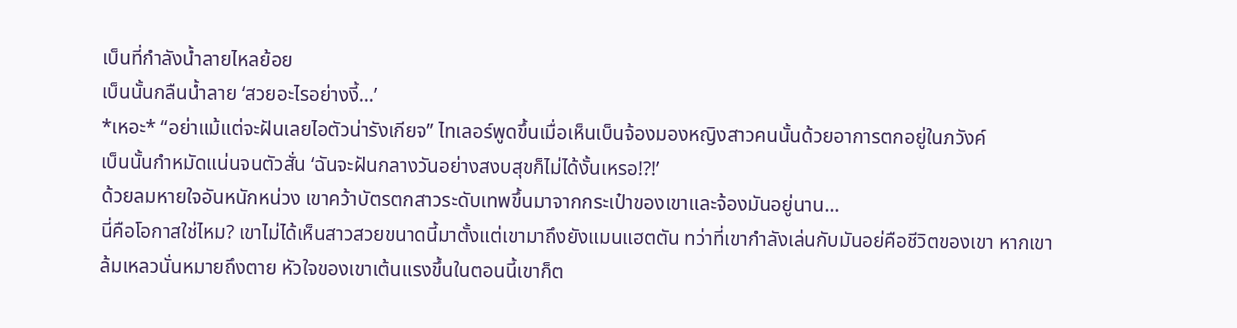เบ็นที่กำลังน้ำลายไหลย้อย
เบ็นนั้นกลืนน้ำลาย ‘สวยอะไรอย่างงี้…’
*เหอะ* “อย่าแม้แต่จะฝันเลยไอตัวน่ารังเกียจ” ไทเลอร์พูดขึ้นเมื่อเห็นเบ็นจ้องมองหญิงสาวคนนั้นด้วยอาการตกอยู่ในภวังค์
เบ็นนั้นกำหมัดแน่นจนตัวสั่น ‘ฉันจะฝันกลางวันอย่างสงบสุขก็ไม่ได้งั้นเหรอ!?!’
ด้วยลมหายใจอันหนักหน่วง เขาคว้าบัตรตกสาวระดับเทพขึ้นมาจากกระเป๋าของเขาและจ้องมันอยู่นาน…
นี่คือโอกาสใช่ไหม? เขาไม่ได้เห็นสาวสวยขนาดนี้มาตั้งแต่เขามาถึงยังแมนแฮตตัน ทว่าที่เขากำลังเล่นกับมันอย่คือชีวิตของเขา หากเขาล้มเหลวนั่นหมายถึงตาย หัวใจของเขาเต้นแรงขึ้นในตอนนี้เขาก็ต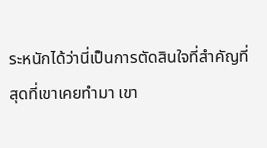ระหนักได้ว่านี่เป็นการตัดสินใจที่สำคัญที่สุดที่เขาเคยทำมา เขา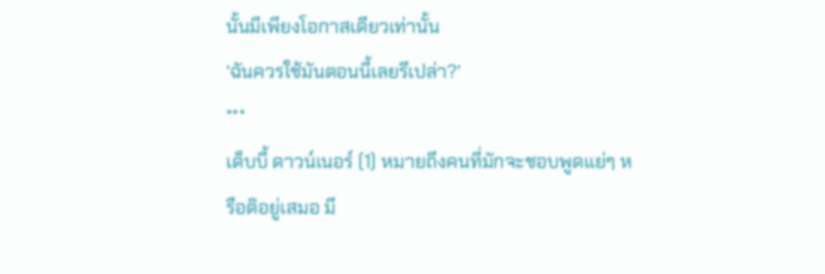นั้นมีเพียงโอกาสเดียวเท่านั้น
‘ฉันควรใช้มันตอนนี้เลยรึเปล่า?’
***
เด็บบี้ ดาวน์เนอร์ (1) หมายถึงคนที่มักจะชอบพูดแย่ๆ หรือติอยู่เสมอ มี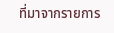ที่มาจากรายการ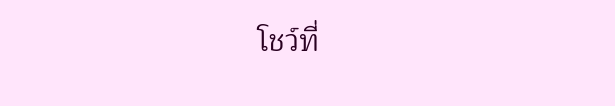โชว์ที่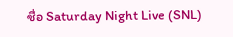ชื่อ Saturday Night Live (SNL)